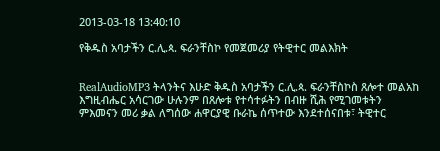2013-03-18 13:40:10

የቅዱስ አባታችን ር.ሊ.ጳ. ፍራንቸስኮ የመጀመሪያ የትዊተር መልእክት


RealAudioMP3 ትላንትና እሁድ ቅዱስ አባታችን ር.ሊ.ጳ. ፍራንቸስኮስ ጸሎተ መልአከ እግዚብሔር አሳርገው ሁሉንም በጸሎቱ የተሳተፉትን በብዙ ሺሕ የሚገመቱትን ምእመናን መሪ ቃል ለግሰው ሐዋርያዊ ቡራኬ ሰጥተው እንደተሰናበቱ፣ ትዊተር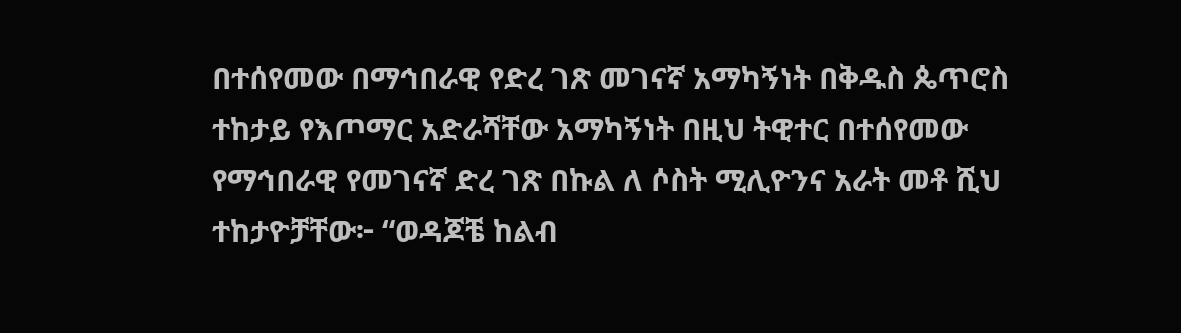በተሰየመው በማኅበራዊ የድረ ገጽ መገናኛ አማካኝነት በቅዱስ ጴጥሮስ ተከታይ የእጦማር አድራሻቸው አማካኝነት በዚህ ትዊተር በተሰየመው የማኅበራዊ የመገናኛ ድረ ገጽ በኩል ለ ሶስት ሚሊዮንና አራት መቶ ሺህ ተከታዮቻቸው፦ “ወዳጆቼ ከልብ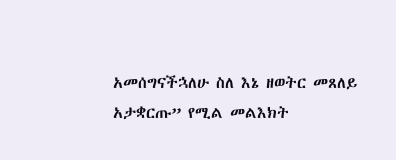አመሰግናችኋለሁ ስለ እኔ ዘወትር መጸለይ አታቋርጡ” የሚል መልእክት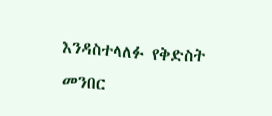እንዳስተላለፉ የቅድስት መንበር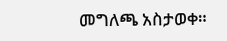መግለጫ አስታወቀ።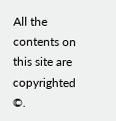All the contents on this site are copyrighted ©.